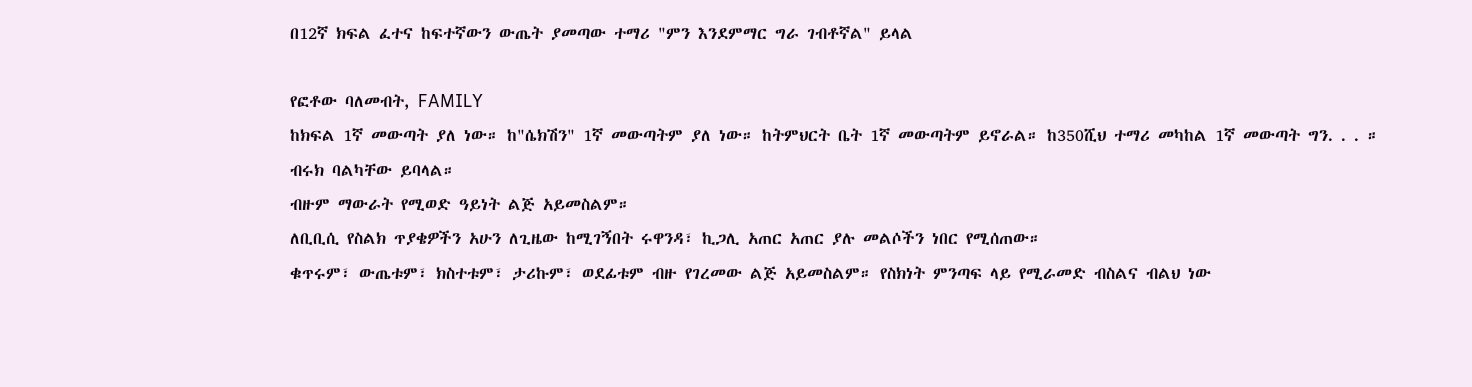በ12ኛ ክፍል ፈተና ከፍተኛውን ውጤት ያመጣው ተማሪ "ምን እንደምማር ግራ ገብቶኛል" ይላል

የፎቶው ባለመብት, FAMILY
ከክፍል 1ኛ መውጣት ያለ ነው። ከ"ሴክሽን" 1ኛ መውጣትም ያለ ነው። ከትምህርት ቤት 1ኛ መውጣትም ይኖራል። ከ350ሺህ ተማሪ መካከል 1ኛ መውጣት ግን. . . ።
ብሩክ ባልካቸው ይባላል።
ብዙም ማውራት የሚወድ ዓይነት ልጅ አይመስልም።
ለቢቢሲ የስልክ ጥያቄዎችን አሁን ለጊዜው ከሚገኝበት ሩዋንዳ፣ ኪጋሊ አጠር አጠር ያሉ መልሶችን ነበር የሚሰጠው።
ቁጥሩም፣ ውጤቱም፣ ክስተቱም፣ ታሪኩም፣ ወደፊቱም ብዙ የገረመው ልጅ አይመስልም። የስክነት ምንጣፍ ላይ የሚራመድ ብስልና ብልህ ነው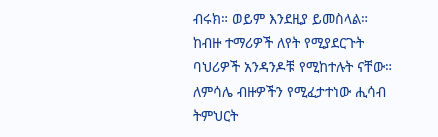ብሩክ። ወይም እንደዚያ ይመስላል።
ከብዙ ተማሪዎች ለየት የሚያደርጉት ባህሪዎች አንዳንዶቹ የሚከተሉት ናቸው።
ለምሳሌ ብዙዎችን የሚፈታተነው ሒሳብ ትምህርት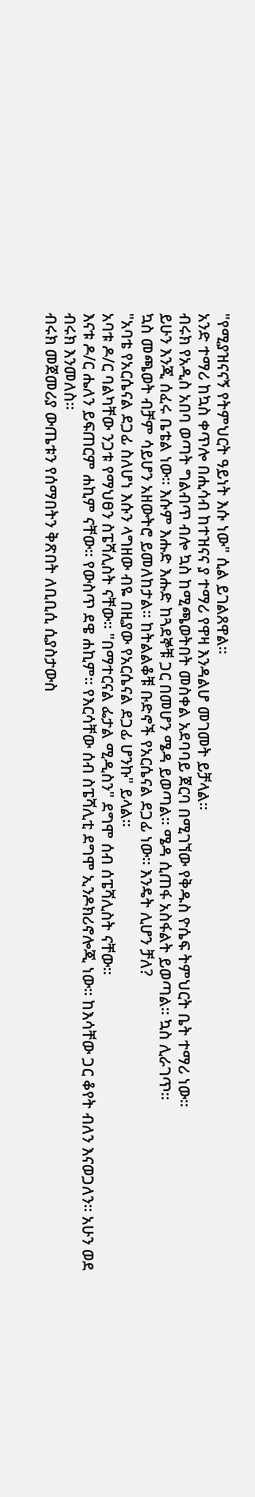"የሚያዝናናኝ የትምህርት ዓይነት እሱ ነው" ሲል ይገልጸዋል።
አንድ ተማሪ ከኳስ ቀጥሎ በሒሳብ ከተዝናና ያ ተማሪ የዋዛ እንዳልሆ መገመት ይቻላል።
ብሩክ የአዲስ አበባ ወጣት ግልብጥ ብሎ ኳስ ከሚጫወትበት መስቀል አደባባይ ጀርባ በሚገኘው የቅዱስ ዮሴፍ ትምህርት ቤት ተማሪ ነው።
ይሁን እንጂ ሰፈሩ ቤቴል ነው። እሱም እሑድ እሑድ ከጓደኞቹ ጋር በመሆን ሜዳ ይወጣል። ሜዳ ሲጠፋ አስፋልት ይወጣል። ኳስ ሊራገጥ።
ኳስ መጫወት ብቻም ሳይሆን አዘውትሮ ይመለከታል። ከትልልቆቹ ቡድኖች የአርሴናል ደጋፊ ነው። እንዴት ሊሆን ቻለ?
"አባቴ የአርሴናል ደጋፊ ስለሆነ እሱን ላግዘው ብዬ በዚያው የአርሴናል ደጋፊ ሆንኩ" ይላል።
አባቱ ዶ/ር ባልካቸው ንጋቱ የማህፀን ስፔሻሊስት ናቸው። "በማተርናል ፌታል ሚዲስን" ደግሞ ሰብ ሰፔሻሊስት ናቸው።
እናቱ ዶ/ር ሔለን ይፍጠርም ሐኪም ናቸው። የውስጥ ደዌ ሐኪም። የእርሳቸው ሰብ ስፔሻሊቲ ደግሞ ኢንዶክሪኖሎጂ ነው። ከእሳቸው ጋር ቆየት ብለን እናወጋለን። አሁን ወደ ብሩክ እንመለስ።
ብሩክ መጀመሪያ ውጤቱን የሰማበትን ቅጽበት ለቢቢሲ ሲያስታውስ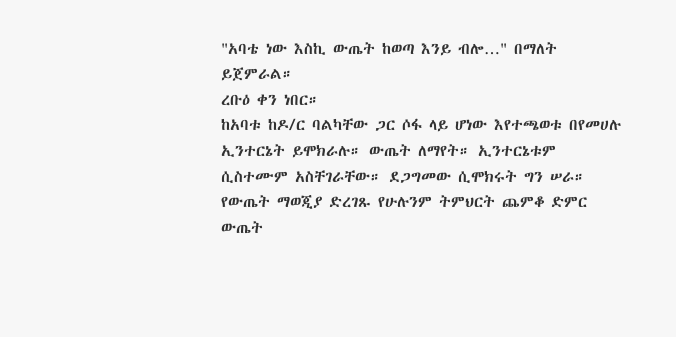"አባቴ ነው እስኪ ውጤት ከወጣ እንይ ብሎ…" በማለት ይጀምራል።
ረቡዕ ቀን ነበር።
ከአባቱ ከዶ/ር ባልካቸው ጋር ሶፋ ላይ ሆነው እየተጫወቱ በየመሀሉ ኢንተርኔት ይሞክራሉ። ውጤት ለማየት። ኢንተርኔቱም ሲስተሙም አስቸገራቸው። ደጋግመው ሲሞክሩት ግን ሠራ።
የውጤት ማወጂያ ድረገጹ የሁሉንም ትምህርት ጨምቆ ድምር ውጤት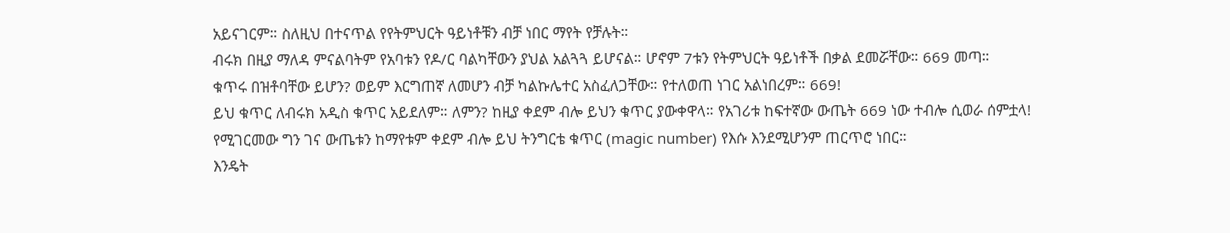አይናገርም። ስለዚህ በተናጥል የየትምህርት ዓይነቶቹን ብቻ ነበር ማየት የቻሉት።
ብሩክ በዚያ ማለዳ ምናልባትም የአባቱን የዶ/ር ባልካቸውን ያህል አልጓጓ ይሆናል። ሆኖም 7ቱን የትምህርት ዓይነቶች በቃል ደመሯቸው። 669 መጣ።
ቁጥሩ በዝቶባቸው ይሆን? ወይም እርግጠኛ ለመሆን ብቻ ካልኩሌተር አስፈለጋቸው። የተለወጠ ነገር አልነበረም። 669!
ይህ ቁጥር ለብሩክ አዲስ ቁጥር አይደለም። ለምን? ከዚያ ቀደም ብሎ ይህን ቁጥር ያውቀዋላ። የአገሪቱ ከፍተኛው ውጤት 669 ነው ተብሎ ሲወራ ሰምቷላ!
የሚገርመው ግን ገና ውጤቱን ከማየቱም ቀደም ብሎ ይህ ትንግርቴ ቁጥር (magic number) የእሱ እንደሚሆንም ጠርጥሮ ነበር።
እንዴት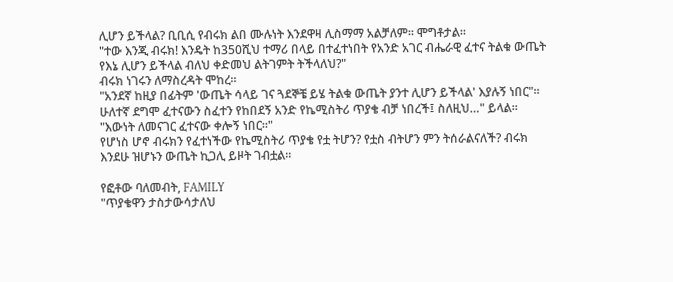ሊሆን ይችላል? ቢቢሲ የብሩክ ልበ ሙሉነት እንደዋዛ ሊስማማ አልቻለም። ሞግቶታል።
"ተው እንጂ ብሩክ! እንዴት ከ350ሺህ ተማሪ በላይ በተፈተነበት የአንድ አገር ብሔራዊ ፈተና ትልቁ ውጤት የእኔ ሊሆን ይችላል ብለህ ቀድመህ ልትገምት ትችላለህ?"
ብሩክ ነገሩን ለማስረዳት ሞከረ።
"አንደኛ ከዚያ በፊትም 'ውጤት ሳላይ ገና ጓደኞቼ ይሄ ትልቁ ውጤት ያንተ ሊሆን ይችላል' እያሉኝ ነበር"። ሁለተኛ ደግሞ ፈተናውን ስፈተን የከበደኝ አንድ የኬሚስትሪ ጥያቄ ብቻ ነበረች፤ ስለዚህ…" ይላል።
"እውነት ለመናገር ፈተናው ቀሎኝ ነበር።"
የሆነስ ሆኖ ብሩክን የፈተነችው የኬሚስትሪ ጥያቄ የቷ ትሆን? የቷስ ብትሆን ምን ትሰራልናለች? ብሩክ እንደሁ ዝሆኑን ውጤት ኪጋሊ ይዞት ገብቷል።

የፎቶው ባለመብት, FAMILY
"ጥያቄዋን ታስታውሳታለህ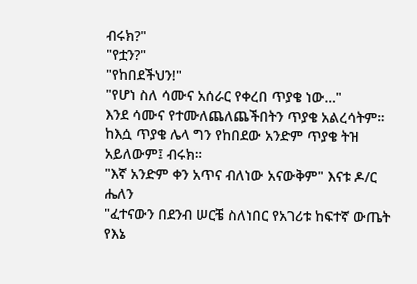ብሩክ?"
"የቷን?"
"የከበደችህን!"
"የሆነ ስለ ሳሙና አሰራር የቀረበ ጥያቄ ነው…"
እንደ ሳሙና የተሙለጨለጨችበትን ጥያቄ አልረሳትም። ከእሷ ጥያቄ ሌላ ግን የከበደው አንድም ጥያቄ ትዝ አይለውም፤ ብሩክ።
"እኛ አንድም ቀን አጥና ብለነው አናውቅም" እናቱ ዶ/ር ሔለን
"ፈተናውን በደንብ ሠርቼ ስለነበር የአገሪቱ ከፍተኛ ውጤት የእኔ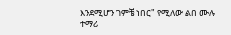እንደሚሆን ገምቼ ነበር" የሚለው ልበ ሙሉ ተማሪ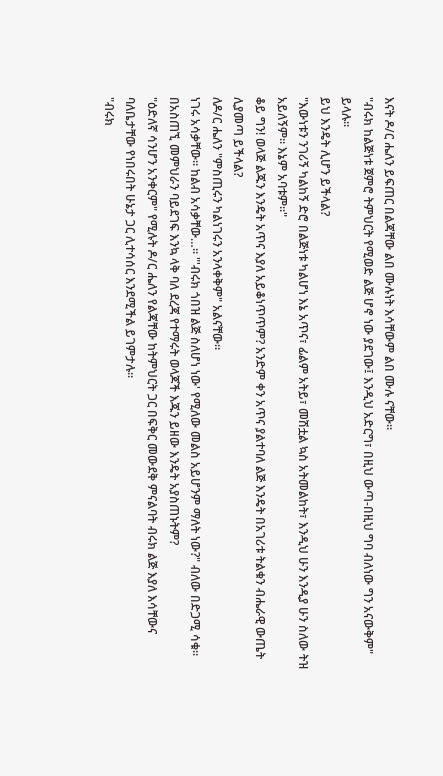እናት ዶ/ር ሔለን ይፍጠር በልጃቸው ልበ ሙሉነት እሳቸውም ልበ ሙሉ ናቸው።
"ብሩክ ከልጅነቱ ጀምሮ ትምህርት የሚወድ ልጅ ሆኖ ነው ያደገው፤ እንዲህ አድርግ፣ በዚህ ውጣ-በዚህ ግባ ብለነው ግን አናውቅም" ይላሉ።
ይህ እንዴት ሊሆን ይችላል?
"እውነቱን ንገሪኝ ካልከኝ ድሮ በልጅነቱ ካልሆነ እኔ አጥና፣ ፊልም አትይ፣ መሽቷል ኳስ አትመልከት፣ እንዲህ ሁን እንዲያ ሁን ስለው ትዝ አይለኝም። እኔም አባቱም።"
ቆይ ግን! ወላጅ ልጁን እንዴት አጥና እያለ አይቆነጥጥም? አንድም ቀን አጥና ያልተባለ ልጅ እንዴት በአገሪቱ ትልቁን ብሔራዊ ውጤት ሊያመጣ ይችላል?
ለዶ/ር ሔለን "ምስጢሩን ካልነገሩን አንላቀቅም" አልናቸው።
ነገሩ አሳቃቸው። ከልብ አሳቃቸው…። "'ብሩክ ጎበዝ ልጅ ስለሆነ ነው' የሚለው መልስ አይሆንም ማለት ነው?" ብለው በድጋሚ ሳቁ።
በአስጠኚ መምህራን ባይደገፍ እንኳ ላቅ ባለ ደረጃ የተማሩት ወላጆች እጁን ይዘው እንዴት አያስጠኑትም?
"ዕድለኛ ሳንሆን አንቀርም" የሚሉት ዶ/ር ሔለን የልጃቸው ከትምህርት ጋር በፍቅር መውደቅ ምናልባት ብሩክ ልጅ እያለ እሳቸውና ባለቤታቸው የነበሩበት ሁኔታ ጋር ሊተሳሰር እንደሚችል ይገምታሉ።
"ብሩክ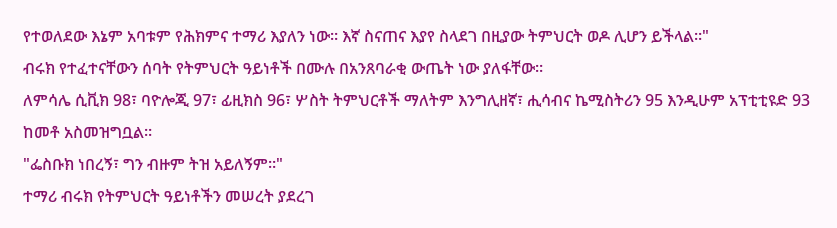የተወለደው እኔም አባቱም የሕክምና ተማሪ እያለን ነው። እኛ ስናጠና እያየ ስላደገ በዚያው ትምህርት ወዶ ሊሆን ይችላል።"
ብሩክ የተፈተናቸውን ሰባት የትምህርት ዓይነቶች በሙሉ በአንጸባራቂ ውጤት ነው ያለፋቸው።
ለምሳሌ ሲቪክ 98፣ ባዮሎጂ 97፣ ፊዚክስ 96፣ ሦስት ትምህርቶች ማለትም እንግሊዘኛ፣ ሒሳብና ኬሚስትሪን 95 እንዲሁም አፕቲቲዩድ 93 ከመቶ አስመዝግቧል።
"ፌስቡክ ነበረኝ፣ ግን ብዙም ትዝ አይለኝም።"
ተማሪ ብሩክ የትምህርት ዓይነቶችን መሠረት ያደረገ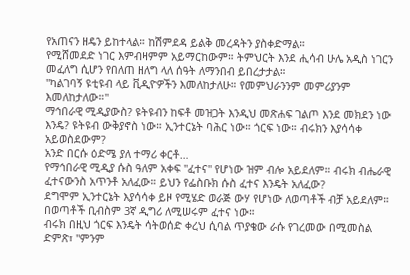የአጠናን ዘዴን ይከተላል። ከሽምደዳ ይልቅ መረዳትን ያስቀድማል።
የሚሸመደድ ነገር እምብዛምም አይማርከውም። ትምህርት እንደ ሒሳብ ሁሌ አዲስ ነገርን መፈለግ ሲሆን የበለጠ ዘለግ ላለ ሰዓት ለማንበብ ይበረታታል።
"ካልገባኝ ዩቲዩብ ላይ ቪዲዮዎችን እመለከታለሁ። የመምህራንንም መምሪያንም እመለከታለው።"
ማኅበራዊ ሚዲያውስ? ዩትዩብን ከፍቶ መዝጋት እንዲህ መጽሐፍ ገልጦ እንደ መክደን ነው እንዴ? ዩትዩብ ውቅያኖስ ነው። ኢንተርኔት ባሕር ነው። ጎርፍ ነው። ብሩክን እያሳሳቀ አይወስደውም?
አንድ በርሱ ዕድሜ ያለ ተማሪ ቀርቶ…
የማኅበራዊ ሚዲያ ሱስ ዓለም አቀፍ "ፈተና" የሆነው ዝም ብሎ አይደለም። ብሩክ ብሔራዊ ፈተናውንስ አጥንቶ አለፈው። ይህን የፌስቡክ ሱስ ፈተና እንዴት አለፈው?
ደግሞም ኢንተርኔት እያሳሳቀ ይዞ የሚሄድ ወራጅ ውሃ የሆነው ለወጣቶች ብቻ አይደለም። በወጣቶች ቢብስም 3ኛ ዲግሪ ለሚሠሩም ፈተና ነው።
ብሩክ በዚህ ጎርፍ እንዴት ሳትወሰድ ቀረህ ሲባል ጥያቄው ራሱ የገረመው በሚመስል ድምጽ፣ "ምንም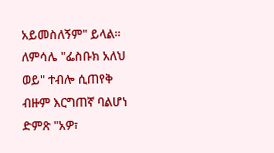አይመስለኝም" ይላል።
ለምሳሌ "ፌስቡክ አለህ ወይ" ተብሎ ሲጠየቅ ብዙም እርግጠኛ ባልሆነ ድምጽ "አዎ፣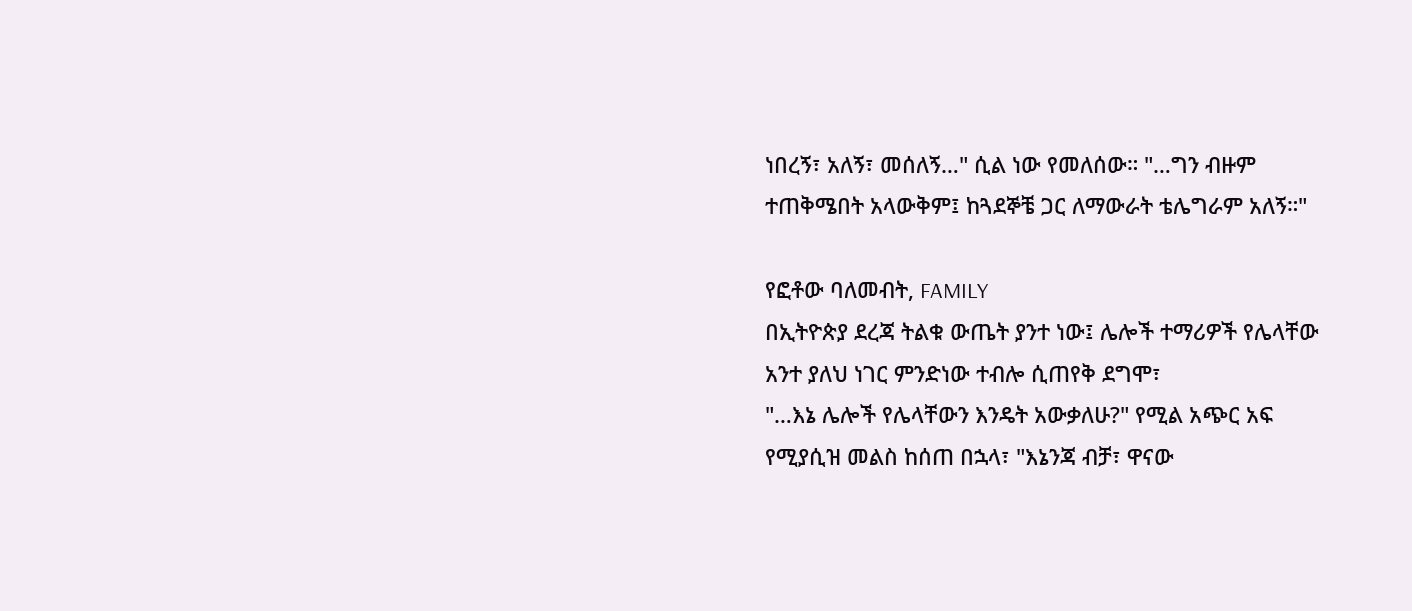ነበረኝ፣ አለኝ፣ መሰለኝ…" ሲል ነው የመለሰው። "…ግን ብዙም ተጠቅሜበት አላውቅም፤ ከጓደኞቼ ጋር ለማውራት ቴሌግራም አለኝ።"

የፎቶው ባለመብት, FAMILY
በኢትዮጵያ ደረጃ ትልቁ ውጤት ያንተ ነው፤ ሌሎች ተማሪዎች የሌላቸው አንተ ያለህ ነገር ምንድነው ተብሎ ሲጠየቅ ደግሞ፣
"…እኔ ሌሎች የሌላቸውን እንዴት አውቃለሁ?" የሚል አጭር አፍ የሚያሲዝ መልስ ከሰጠ በኋላ፣ "እኔንጃ ብቻ፣ ዋናው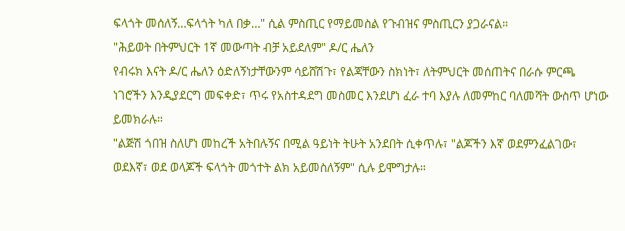ፍላጎት መሰለኝ…ፍላጎት ካለ በቃ…" ሲል ምስጢር የማይመስል የጉብዝና ምስጢርን ያጋራናል።
"ሕይወት በትምህርት 1ኛ መውጣት ብቻ አይደለም" ዶ/ር ሔለን
የብሩክ እናት ዶ/ር ሔለን ዕድለኝነታቸውንም ሳይሸሽጉ፣ የልጃቸውን ስክነት፣ ለትምህርት መሰጠትና በራሱ ምርጫ ነገሮችን እንዲያደርግ መፍቀድ፣ ጥሩ የአስተዳደግ መስመር እንደሆነ ፈራ ተባ እያሉ ለመምከር ባለመሻት ውስጥ ሆነው ይመክራሉ።
"ልጅሽ ጎበዝ ስለሆነ መከረች አትበሉኝና በሚል ዓይነት ትሁት አንደበት ሲቀጥሉ፣ "ልጆችን እኛ ወደምንፈልገው፣ ወደእኛ፣ ወደ ወላጆች ፍላጎት መጎተት ልክ አይመስለኝም" ሲሉ ይሞግታሉ።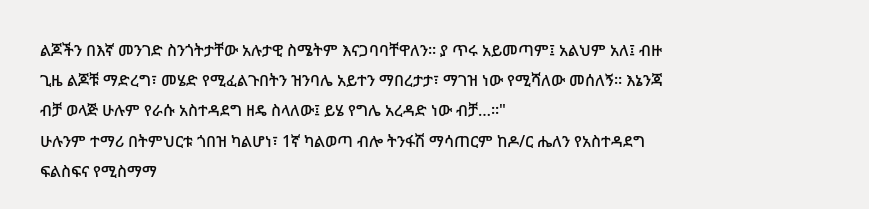ልጆችን በእኛ መንገድ ስንጎትታቸው አሉታዊ ስሜትም እናጋባባቸዋለን። ያ ጥሩ አይመጣም፤ አልህም አለ፤ ብዙ ጊዜ ልጆቹ ማድረግ፣ መሄድ የሚፈልጉበትን ዝንባሌ አይተን ማበረታታ፣ ማገዝ ነው የሚሻለው መሰለኝ። እኔንጃ ብቻ ወላጅ ሁሉም የራሱ አስተዳደግ ዘዴ ስላለው፤ ይሄ የግሌ አረዳድ ነው ብቻ…፡፡"
ሁሉንም ተማሪ በትምህርቱ ጎበዝ ካልሆነ፣ 1ኛ ካልወጣ ብሎ ትንፋሽ ማሳጠርም ከዶ/ር ሔለን የአስተዳደግ ፍልስፍና የሚስማማ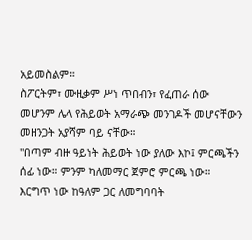አይመስልም።
ስፖርትም፣ ሙዚቃም ሥነ ጥበብን፣ የፈጠራ ሰው መሆንም ሌላ የሕይወት አማራጭ መንገዶች መሆናቸውን መዘንጋት አያሻም ባይ ናቸው።
"በጣም ብዙ ዓይነት ሕይወት ነው ያለው እኮ፤ ምርጫችን ሰፊ ነው። ምንም ካለመማር ጀምሮ ምርጫ ነው። እርግጥ ነው ከዓለም ጋር ለመግባባት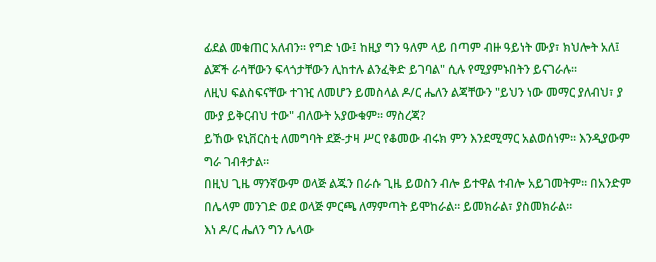ፊደል መቁጠር አለብን። የግድ ነው፤ ከዚያ ግን ዓለም ላይ በጣም ብዙ ዓይነት ሙያ፣ ክህሎት አለ፤ ልጆች ራሳቸውን ፍላጎታቸውን ሊከተሉ ልንፈቅድ ይገባል" ሲሉ የሚያምኑበትን ይናገራሉ።
ለዚህ ፍልስፍናቸው ተገዢ ለመሆን ይመስላል ዶ/ር ሔለን ልጃቸውን "ይህን ነው መማር ያለብህ፣ ያ ሙያ ይቅርብህ ተው" ብለውት አያውቁም። ማስረጃ?
ይኸው ዩኒቨርስቲ ለመግባት ደጅ-ታዛ ሥር የቆመው ብሩክ ምን እንደሚማር አልወሰነም። እንዲያውም ግራ ገብቶታል።
በዚህ ጊዜ ማንኛውም ወላጅ ልጁን በራሱ ጊዜ ይወስን ብሎ ይተዋል ተብሎ አይገመትም። በአንድም በሌላም መንገድ ወደ ወላጅ ምርጫ ለማምጣት ይሞከራል። ይመክራል፣ ያስመክራል።
እነ ዶ/ር ሔለን ግን ሌላው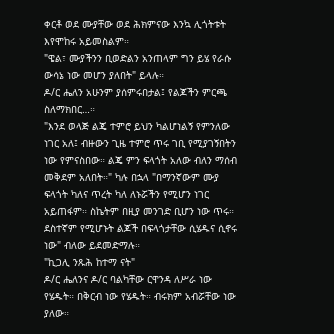ቀርቶ ወደ ሙያቸው ወደ ሕክምናው እንኳ ሊጎትቱት እየሞከሩ አይመስልም።
"ዌል፣ ሙያችንን ቢወድልን አንጠላም ግን ይሄ የራሱ ውሳኔ ነው መሆን ያለበት" ይላሉ።
ዶ/ር ሔለን አሁንም ያሰምሩበታል፤ የልጆችን ምርጫ ስለማክበር…።
"እንደ ወላጅ ልጄ ተምሮ ይህን ካልሆነልኝ የምንለው ነገር አለ፤ ብዙውን ጊዜ ተምሮ ጥሩ ገቢ የሚያገኝበትን ነው የምናስበው። ልጄ ምን ፍላጎት አለው ብለን ማሰብ መቅደም አለበት።" ካሉ በኋላ "በማንኛውም ሙያ ፍላጎት ካለና ጥረት ካለ ለኑሯችን የሚሆን ነገር አይጠፋም። ስኬትም በዚያ መንገድ ቢሆን ነው ጥሩ። ደስተኛም የሚሆኑት ልጆች በፍላጎታቸው ሲሄዱና ሲኖሩ ነው" ብለው ይደመድማሉ።
"ኪጋሊ ንጹሕ ከተማ ናት"
ዶ/ር ሔለንና ዶ/ር ባልካቸው ርዋንዳ ለሥራ ነው የሄዱት። በቅርብ ነው የሄዱት። ብሩክም አብሯቸው ነው ያለው።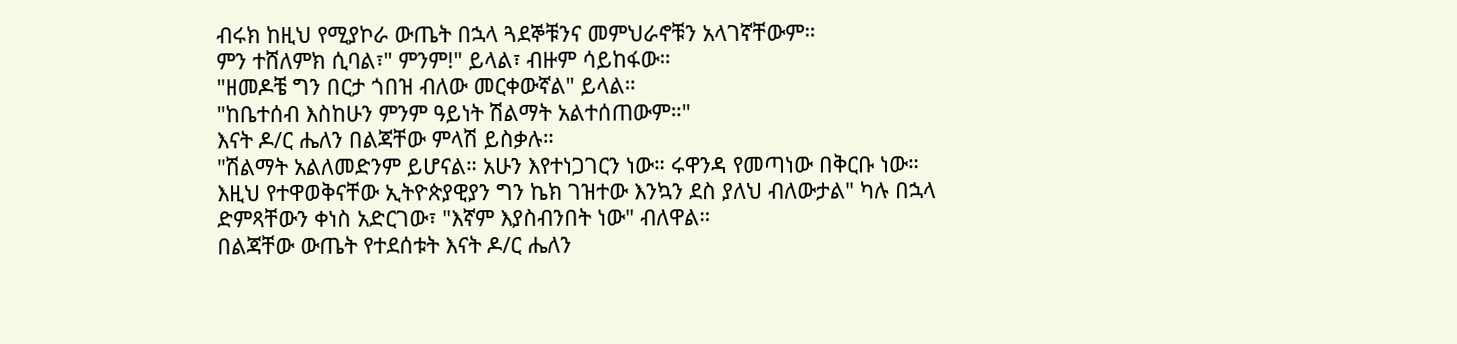ብሩክ ከዚህ የሚያኮራ ውጤት በኋላ ጓደኞቹንና መምህራኖቹን አላገኛቸውም።
ምን ተሸለምክ ሲባል፣" ምንም!" ይላል፣ ብዙም ሳይከፋው።
"ዘመዶቼ ግን በርታ ጎበዝ ብለው መርቀውኛል" ይላል።
"ከቤተሰብ እስከሁን ምንም ዓይነት ሽልማት አልተሰጠውም።"
እናት ዶ/ር ሔለን በልጃቸው ምላሽ ይስቃሉ።
"ሽልማት አልለመድንም ይሆናል። አሁን እየተነጋገርን ነው። ሩዋንዳ የመጣነው በቅርቡ ነው። እዚህ የተዋወቅናቸው ኢትዮጵያዊያን ግን ኬክ ገዝተው እንኳን ደስ ያለህ ብለውታል" ካሉ በኋላ ድምጻቸውን ቀነስ አድርገው፣ "እኛም እያስብንበት ነው" ብለዋል።
በልጃቸው ውጤት የተደሰቱት እናት ዶ/ር ሔለን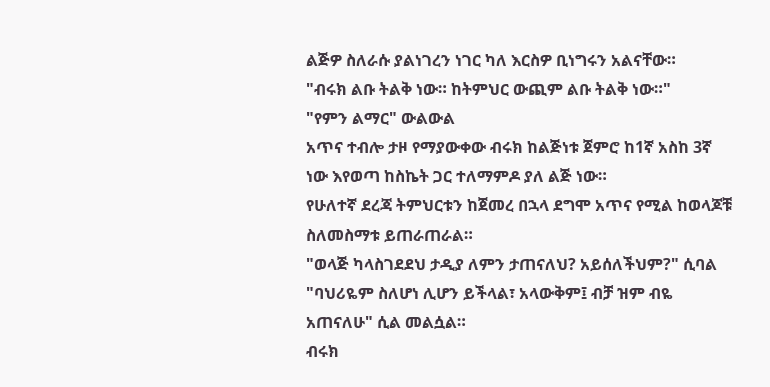ልጅዎ ስለራሱ ያልነገረን ነገር ካለ እርስዎ ቢነግሩን አልናቸው።
"ብሩክ ልቡ ትልቅ ነው። ከትምህር ውጪም ልቡ ትልቅ ነው።"
"የምን ልማር" ውልውል
አጥና ተብሎ ታዞ የማያውቀው ብሩክ ከልጅነቱ ጀምሮ ከ1ኛ አስከ 3ኛ ነው እየወጣ ከስኬት ጋር ተለማምዶ ያለ ልጅ ነው።
የሁለተኛ ደረጃ ትምህርቱን ከጀመረ በኋላ ደግሞ አጥና የሚል ከወላጆቹ ስለመስማቱ ይጠራጠራል።
"ወላጅ ካላስገደደህ ታዲያ ለምን ታጠናለህ? አይሰለችህም?" ሲባል "ባህሪዬም ስለሆነ ሊሆን ይችላል፣ አላውቅም፤ ብቻ ዝም ብዬ አጠናለሁ" ሲል መልሷል።
ብሩክ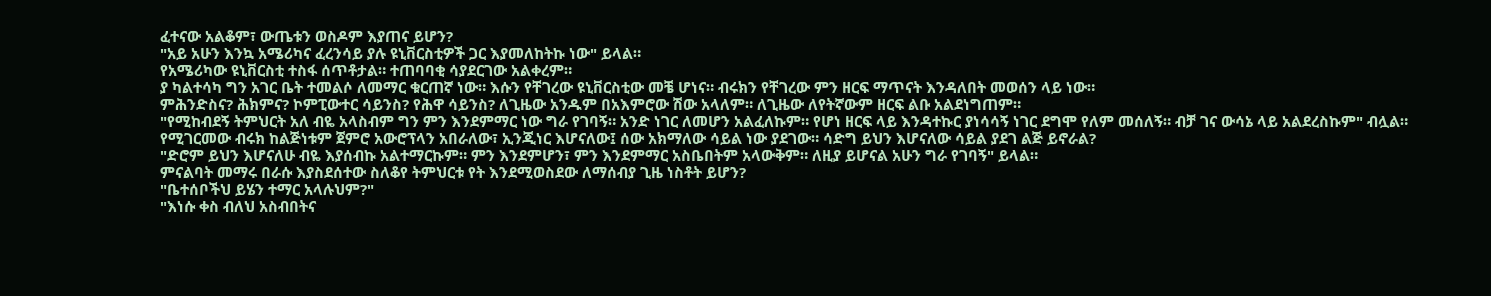ፈተናው አልቆም፣ ውጤቱን ወስዶም እያጠና ይሆን?
"አይ አሁን እንኳ አሜሪካና ፈረንሳይ ያሉ ዩኒቨርስቲዎች ጋር እያመለከትኩ ነው" ይላል።
የአሜሪካው ዩኒቨርስቲ ተስፋ ሰጥቶታል። ተጠባባቂ ሳያደርገው አልቀረም።
ያ ካልተሳካ ግን አገር ቤት ተመልሶ ለመማር ቁርጠኛ ነው። እሱን የቸገረው ዩኒቨርስቲው መቼ ሆነና። ብሩክን የቸገረው ምን ዘርፍ ማጥናት እንዳለበት መወሰን ላይ ነው።
ምሕንድስና? ሕክምና? ኮምፒውተር ሳይንስ? የሕዋ ሳይንስ? ለጊዜው አንዱም በአእምሮው ሽው አላለም። ለጊዜው ለየትኛውም ዘርፍ ልቡ አልደነግጠም።
"የሚከብደኝ ትምህርት አለ ብዬ አላስብም ግን ምን እንደምማር ነው ግራ የገባኝ። አንድ ነገር ለመሆን አልፈለኩም። የሆነ ዘርፍ ላይ እንዳተኩር ያነሳሳኝ ነገር ደግሞ የለም መሰለኝ። ብቻ ገና ውሳኔ ላይ አልደረስኩም" ብሏል።
የሚገርመው ብሩክ ከልጅነቱም ጀምሮ አውሮፕላን አበራለው፣ ኢንጂነር እሆናለው፤ ሰው አክማለው ሳይል ነው ያደገው። ሳድግ ይህን እሆናለው ሳይል ያደገ ልጅ ይኖራል?
"ድሮም ይህን እሆናለሁ ብዬ እያሰብኩ አልተማርኩም። ምን እንደምሆን፣ ምን እንደምማር አስቤበትም አላውቅም። ለዚያ ይሆናል አሁን ግራ የገባኝ" ይላል።
ምናልባት መማሩ በራሱ እያስደሰተው ስለቆየ ትምህርቱ የት እንደሚወስደው ለማሰብያ ጊዜ ነስቶት ይሆን?
"ቤተሰቦችህ ይሄን ተማር አላሉህም?"
"እነሱ ቀስ ብለህ አስብበትና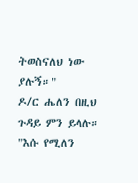ትወስናለህ ነው ያሉኝ።"
ዶ/ር ሔለን በዚህ ጉዳይ ምን ይላሉ።
"እሱ የሚለን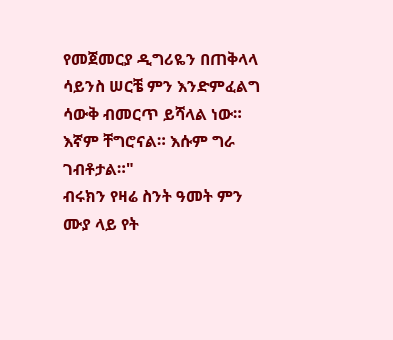የመጀመርያ ዲግሪዬን በጠቅላላ ሳይንስ ሠርቼ ምን እንድምፈልግ ሳውቅ ብመርጥ ይሻላል ነው። እኛም ቸግሮናል። እሱም ግራ ገብቶታል።"
ብሩክን የዛሬ ስንት ዓመት ምን ሙያ ላይ የት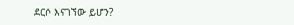ደርሶ እናገኘው ይሆን?